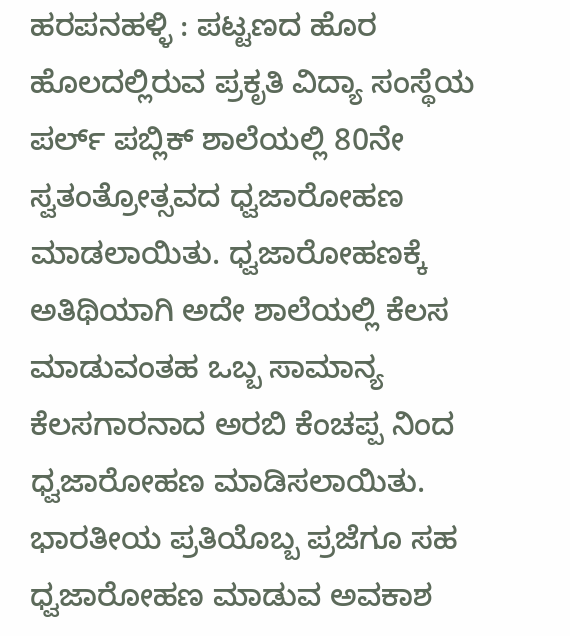ಹರಪನಹಳ್ಳಿ : ಪಟ್ಟಣದ ಹೊರ ಹೊಲದಲ್ಲಿರುವ ಪ್ರಕೃತಿ ವಿದ್ಯಾ ಸಂಸ್ಥೆಯ ಪರ್ಲ್ ಪಬ್ಲಿಕ್ ಶಾಲೆಯಲ್ಲಿ 80ನೇ ಸ್ವತಂತ್ರೋತ್ಸವದ ಧ್ವಜಾರೋಹಣ ಮಾಡಲಾಯಿತು. ಧ್ವಜಾರೋಹಣಕ್ಕೆ ಅತಿಥಿಯಾಗಿ ಅದೇ ಶಾಲೆಯಲ್ಲಿ ಕೆಲಸ ಮಾಡುವಂತಹ ಒಬ್ಬ ಸಾಮಾನ್ಯ ಕೆಲಸಗಾರನಾದ ಅರಬಿ ಕೆಂಚಪ್ಪ ನಿಂದ ಧ್ವಜಾರೋಹಣ ಮಾಡಿಸಲಾಯಿತು.
ಭಾರತೀಯ ಪ್ರತಿಯೊಬ್ಬ ಪ್ರಜೆಗೂ ಸಹ ಧ್ವಜಾರೋಹಣ ಮಾಡುವ ಅವಕಾಶ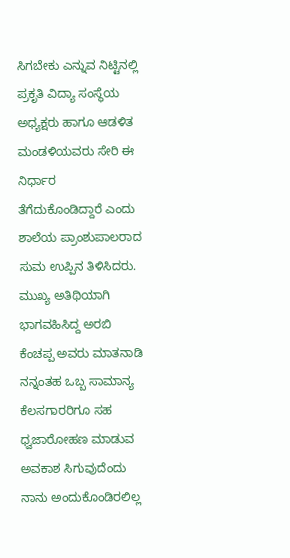ಸಿಗಬೇಕು ಎನ್ನುವ ನಿಟ್ಟಿನಲ್ಲಿ ಪ್ರಕೃತಿ ವಿದ್ಯಾ ಸಂಸ್ಥೆಯ ಅಧ್ಯಕ್ಷರು ಹಾಗೂ ಆಡಳಿತ ಮಂಡಳಿಯವರು ಸೇರಿ ಈ ನಿರ್ಧಾರ ತೆಗೆದುಕೊಂಡಿದ್ದಾರೆ ಎಂದು ಶಾಲೆಯ ಪ್ರಾಂಶುಪಾಲರಾದ ಸುಮ ಉಪ್ಪಿನ ತಿಳಿಸಿದರು.
ಮುಖ್ಯ ಅತಿಥಿಯಾಗಿ ಭಾಗವಹಿಸಿದ್ದ ಅರಬಿ ಕೆಂಚಪ್ಪ ಅವರು ಮಾತನಾಡಿ ನನ್ನಂತಹ ಒಬ್ಬ ಸಾಮಾನ್ಯ ಕೆಲಸಗಾರರಿಗೂ ಸಹ ಧ್ವಜಾರೋಹಣ ಮಾಡುವ ಅವಕಾಶ ಸಿಗುವುದೆಂದು ನಾನು ಅಂದುಕೊಂಡಿರಲಿಲ್ಲ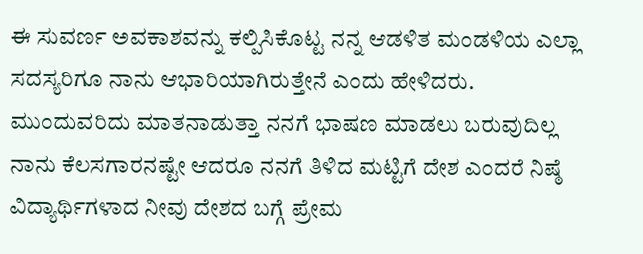ಈ ಸುವರ್ಣ ಅವಕಾಶವನ್ನು ಕಲ್ಪಿಸಿಕೊಟ್ಟ ನನ್ನ ಆಡಳಿತ ಮಂಡಳಿಯ ಎಲ್ಲಾ ಸದಸ್ಯರಿಗೂ ನಾನು ಆಭಾರಿಯಾಗಿರುತ್ತೇನೆ ಎಂದು ಹೇಳಿದರು.
ಮುಂದುವರಿದು ಮಾತನಾಡುತ್ತಾ ನನಗೆ ಭಾಷಣ ಮಾಡಲು ಬರುವುದಿಲ್ಲ ನಾನು ಕೆಲಸಗಾರನಷ್ಟೇ ಆದರೂ ನನಗೆ ತಿಳಿದ ಮಟ್ಟಿಗೆ ದೇಶ ಎಂದರೆ ನಿಷ್ಠೆ ವಿದ್ಯಾರ್ಥಿಗಳಾದ ನೀವು ದೇಶದ ಬಗ್ಗೆ ಪ್ರೇಮ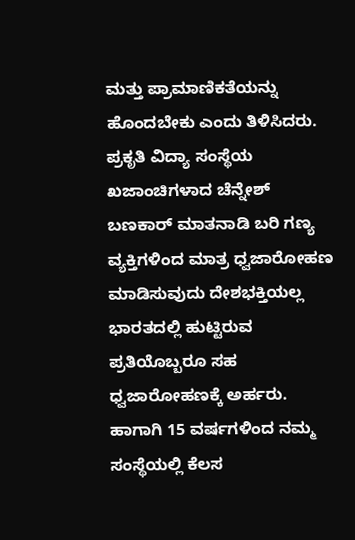ಮತ್ತು ಪ್ರಾಮಾಣಿಕತೆಯನ್ನು ಹೊಂದಬೇಕು ಎಂದು ತಿಳಿಸಿದರು. ಪ್ರಕೃತಿ ವಿದ್ಯಾ ಸಂಸ್ಥೆಯ ಖಜಾಂಚಿಗಳಾದ ಚೆನ್ನೇಶ್ ಬಣಕಾರ್ ಮಾತನಾಡಿ ಬರಿ ಗಣ್ಯ ವ್ಯಕ್ತಿಗಳಿಂದ ಮಾತ್ರ ಧ್ವಜಾರೋಹಣ ಮಾಡಿಸುವುದು ದೇಶಭಕ್ತಿಯಲ್ಲ ಭಾರತದಲ್ಲಿ ಹುಟ್ಟಿರುವ ಪ್ರತಿಯೊಬ್ಬರೂ ಸಹ ಧ್ವಜಾರೋಹಣಕ್ಕೆ ಅರ್ಹರು.
ಹಾಗಾಗಿ 15 ವರ್ಷಗಳಿಂದ ನಮ್ಮ ಸಂಸ್ಥೆಯಲ್ಲಿ ಕೆಲಸ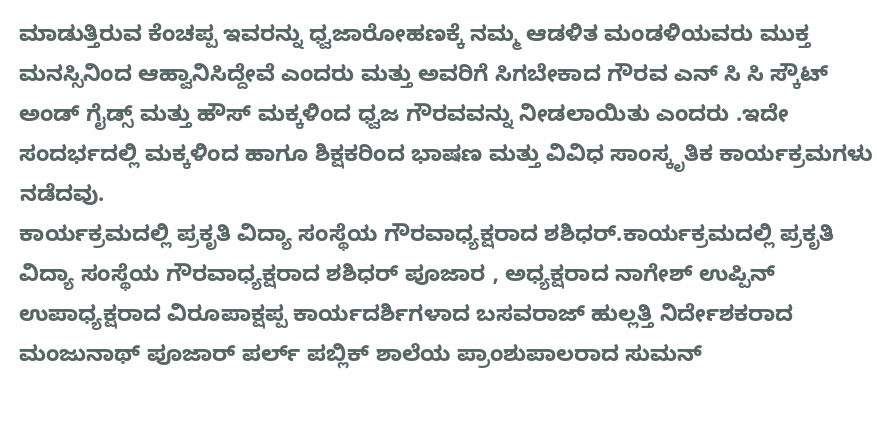ಮಾಡುತ್ತಿರುವ ಕೆಂಚಪ್ಪ ಇವರನ್ನು ಧ್ವಜಾರೋಹಣಕ್ಕೆ ನಮ್ಮ ಆಡಳಿತ ಮಂಡಳಿಯವರು ಮುಕ್ತ ಮನಸ್ಸಿನಿಂದ ಆಹ್ವಾನಿಸಿದ್ದೇವೆ ಎಂದರು ಮತ್ತು ಅವರಿಗೆ ಸಿಗಬೇಕಾದ ಗೌರವ ಎನ್ ಸಿ ಸಿ ಸ್ಕೌಟ್ ಅಂಡ್ ಗೈಡ್ಸ್ ಮತ್ತು ಹೌಸ್ ಮಕ್ಕಳಿಂದ ಧ್ವಜ ಗೌರವವನ್ನು ನೀಡಲಾಯಿತು ಎಂದರು .ಇದೇ ಸಂದರ್ಭದಲ್ಲಿ ಮಕ್ಕಳಿಂದ ಹಾಗೂ ಶಿಕ್ಷಕರಿಂದ ಭಾಷಣ ಮತ್ತು ವಿವಿಧ ಸಾಂಸ್ಕೃತಿಕ ಕಾರ್ಯಕ್ರಮಗಳು ನಡೆದವು.
ಕಾರ್ಯಕ್ರಮದಲ್ಲಿ ಪ್ರಕೃತಿ ವಿದ್ಯಾ ಸಂಸ್ಥೆಯ ಗೌರವಾಧ್ಯಕ್ಷರಾದ ಶಶಿಧರ್.ಕಾರ್ಯಕ್ರಮದಲ್ಲಿ ಪ್ರಕೃತಿ ವಿದ್ಯಾ ಸಂಸ್ಥೆಯ ಗೌರವಾಧ್ಯಕ್ಷರಾದ ಶಶಿಧರ್ ಪೂಜಾರ , ಅಧ್ಯಕ್ಷರಾದ ನಾಗೇಶ್ ಉಪ್ಪಿನ್ ಉಪಾಧ್ಯಕ್ಷರಾದ ವಿರೂಪಾಕ್ಷಪ್ಪ ಕಾರ್ಯದರ್ಶಿಗಳಾದ ಬಸವರಾಜ್ ಹುಲ್ಲತ್ತಿ ನಿರ್ದೇಶಕರಾದ ಮಂಜುನಾಥ್ ಪೂಜಾರ್ ಪರ್ಲ್ ಪಬ್ಲಿಕ್ ಶಾಲೆಯ ಪ್ರಾಂಶುಪಾಲರಾದ ಸುಮನ್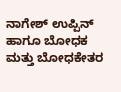ನಾಗೇಶ್ ಉಪ್ಪಿನ್ ಹಾಗೂ ಬೋಧಕ ಮತ್ತು ಬೋಧಕೇತರ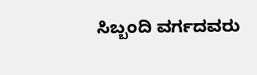ಸಿಬ್ಬಂದಿ ವರ್ಗದವರು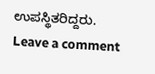ಉಪಸ್ಥಿತರಿದ್ದರು.
Leave a comment